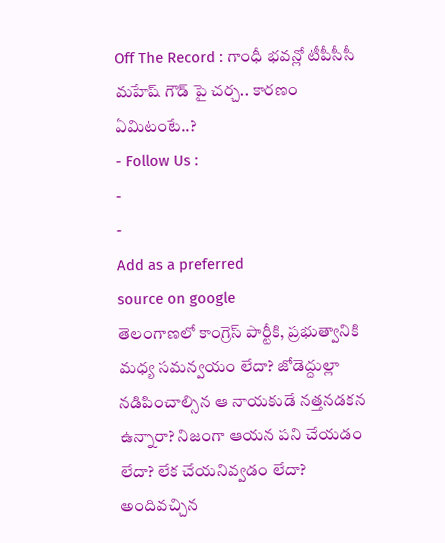Off The Record : గాంధీ భవన్లో టీపీసీసీ మహేష్ గౌడ్ పై చర్చ.. కారణం ఏమిటంటే..?
- Follow Us :
-
-
Add as a preferred
source on google
తెలంగాణలో కాంగ్రెస్ పార్టీకి, ప్రభుత్వానికి మధ్య సమన్వయం లేదా? జోడెద్దుల్లా నడిపించాల్సిన ఆ నాయకుడే నత్తనడకన ఉన్నారా? నిజంగా ఆయన పని చేయడం లేదా? లేక చేయనివ్వడం లేదా? అందివచ్చిన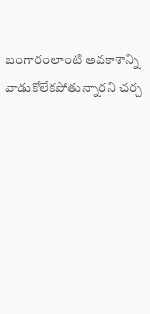బంగారంలాంటి అవకాశాన్ని వాడుకోలేకపోతున్నారని చర్చ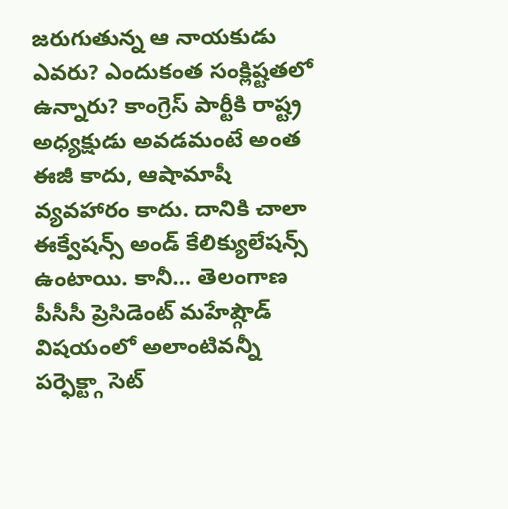జరుగుతున్న ఆ నాయకుడు ఎవరు? ఎందుకంత సంక్లిష్టతలో ఉన్నారు? కాంగ్రెస్ పార్టీకి రాష్ట్ర అధ్యక్షుడు అవడమంటే అంత ఈజీ కాదు, ఆషామాషీ వ్యవహారం కాదు. దానికి చాలా ఈక్వేషన్స్ అండ్ కేలిక్యులేషన్స్ ఉంటాయి. కానీ… తెలంగాణ పీసీసీ ప్రెసిడెంట్ మహేష్గౌడ్ విషయంలో అలాంటివన్నీ పర్ఫెక్ట్గా సెట్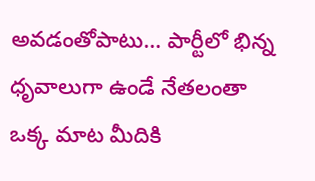అవడంతోపాటు… పార్టీలో భిన్న ధృవాలుగా ఉండే నేతలంతా ఒక్క మాట మీదికి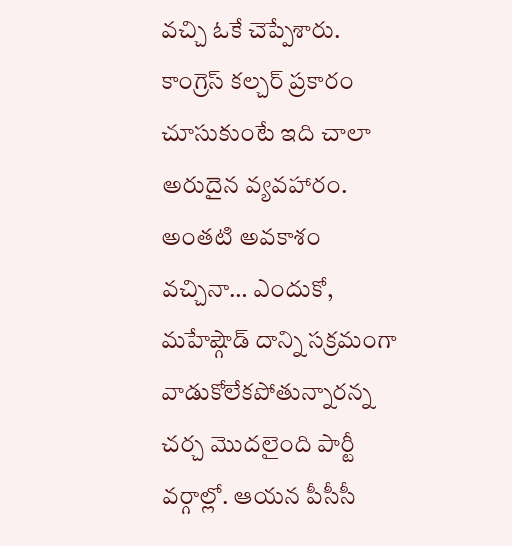వచ్చి ఓకే చెప్పేశారు. కాంగ్రెస్ కల్చర్ ప్రకారం చూసుకుంటే ఇది చాలా అరుదైన వ్యవహారం. అంతటి అవకాశం వచ్చినా… ఎందుకో, మహేష్గౌడ్ దాన్ని సక్రమంగా వాడుకోలేకపోతున్నారన్న చర్చ మొదలైంది పార్టీ వర్గాల్లో. ఆయన పీసీసీ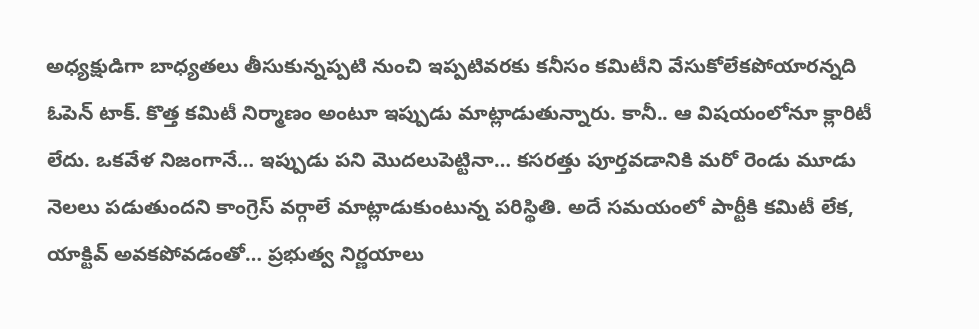అధ్యక్షుడిగా బాధ్యతలు తీసుకున్నప్పటి నుంచి ఇప్పటివరకు కనీసం కమిటీని వేసుకోలేకపోయారన్నది ఓపెన్ టాక్. కొత్త కమిటీ నిర్మాణం అంటూ ఇప్పుడు మాట్లాడుతున్నారు. కానీ.. ఆ విషయంలోనూ క్లారిటీ లేదు. ఒకవేళ నిజంగానే… ఇప్పుడు పని మొదలుపెట్టినా… కసరత్తు పూర్తవడానికి మరో రెండు మూడు నెలలు పడుతుందని కాంగ్రెస్ వర్గాలే మాట్లాడుకుంటున్న పరిస్థితి. అదే సమయంలో పార్టీకి కమిటీ లేక, యాక్టివ్ అవకపోవడంతో… ప్రభుత్వ నిర్ణయాలు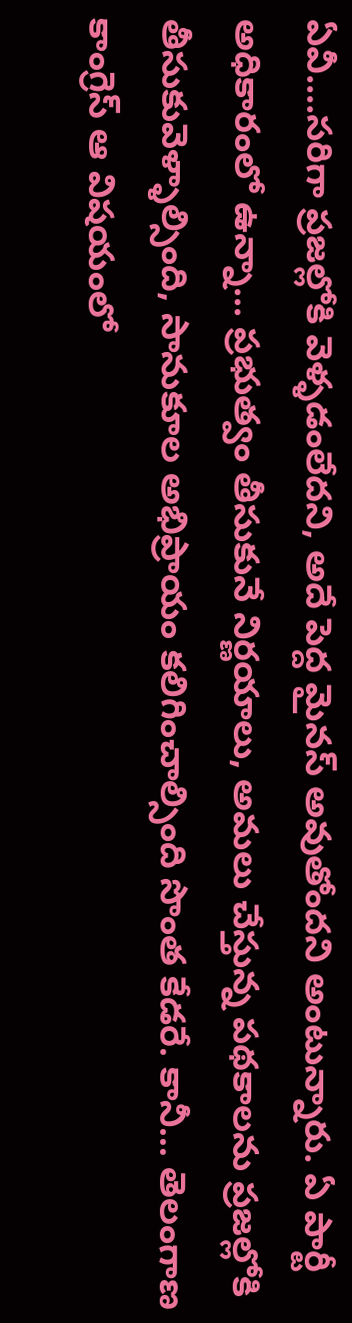ఏవీ….సరిగా ప్రజల్లోకి వెళ్ళడంలేదని, అదే పెద్ద మైనస్ అవుతోందని అంటున్నారు. ఏ పార్టీ అధికారంలో ఉన్నా… ప్రభుత్వం తీసుకునే నిర్ణయాలు, అమలు చేస్తున్న పథకాలను ప్రజల్లోకి తీసుకువెళ్ళాల్సింది, సానుకూల అభిప్రాయం కలిగించాల్సింది సొంత కేడరే. కానీ… తెలంగాణ కాంగ్రెస్ ఆ విషయంలో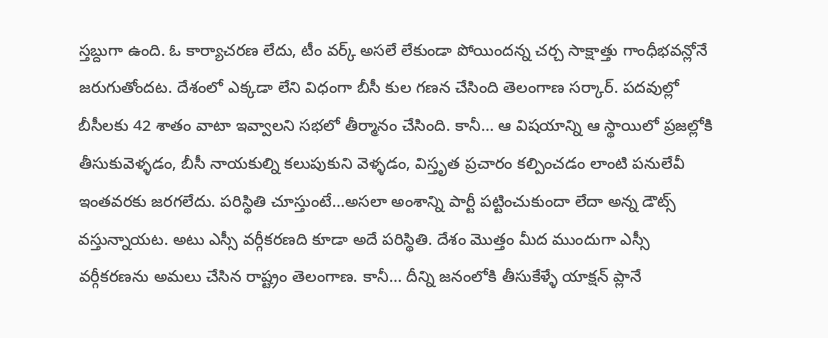స్తబ్దుగా ఉంది. ఓ కార్యాచరణ లేదు, టీం వర్క్ అసలే లేకుండా పోయిందన్న చర్చ సాక్షాత్తు గాంధీభవన్లోనే జరుగుతోందట. దేశంలో ఎక్కడా లేని విధంగా బీసీ కుల గణన చేసింది తెలంగాణ సర్కార్. పదవుల్లో బీసీలకు 42 శాతం వాటా ఇవ్వాలని సభలో తీర్మానం చేసింది. కానీ… ఆ విషయాన్ని ఆ స్థాయిలో ప్రజల్లోకి తీసుకువెళ్ళడం, బీసీ నాయకుల్ని కలుపుకుని వెళ్ళడం, విస్తృత ప్రచారం కల్పించడం లాంటి పనులేవీ ఇంతవరకు జరగలేదు. పరిస్థితి చూస్తుంటే…అసలా అంశాన్ని పార్టీ పట్టించుకుందా లేదా అన్న డౌట్స్ వస్తున్నాయట. అటు ఎస్సీ వర్గీకరణది కూడా అదే పరిస్థితి. దేశం మొత్తం మీద ముందుగా ఎస్సీ వర్గీకరణను అమలు చేసిన రాష్ట్రం తెలంగాణ. కానీ… దీన్ని జనంలోకి తీసుకేళ్ళే యాక్షన్ ప్లానే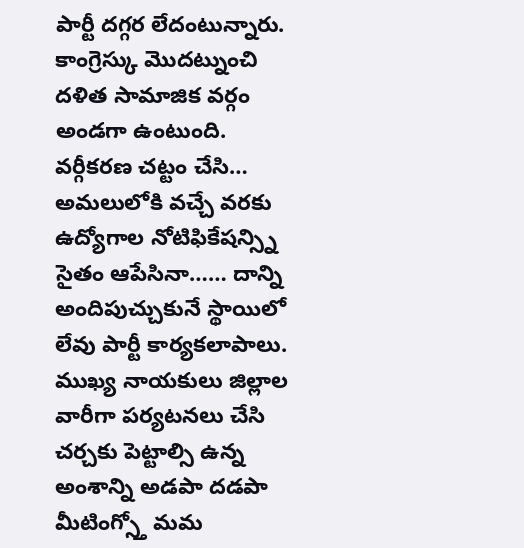పార్టీ దగ్గర లేదంటున్నారు. కాంగ్రెస్కు మొదట్నుంచి దళిత సామాజిక వర్గం అండగా ఉంటుంది. వర్గీకరణ చట్టం చేసి… అమలులోకి వచ్చే వరకు ఉద్యోగాల నోటిఫికేషన్స్ని సైతం ఆపేసినా…… దాన్ని అందిపుచ్చుకునే స్థాయిలో లేవు పార్టీ కార్యకలాపాలు. ముఖ్య నాయకులు జిల్లాల వారీగా పర్యటనలు చేసి చర్చకు పెట్టాల్సి ఉన్న అంశాన్ని అడపా దడపా మీటింగ్స్తో మమ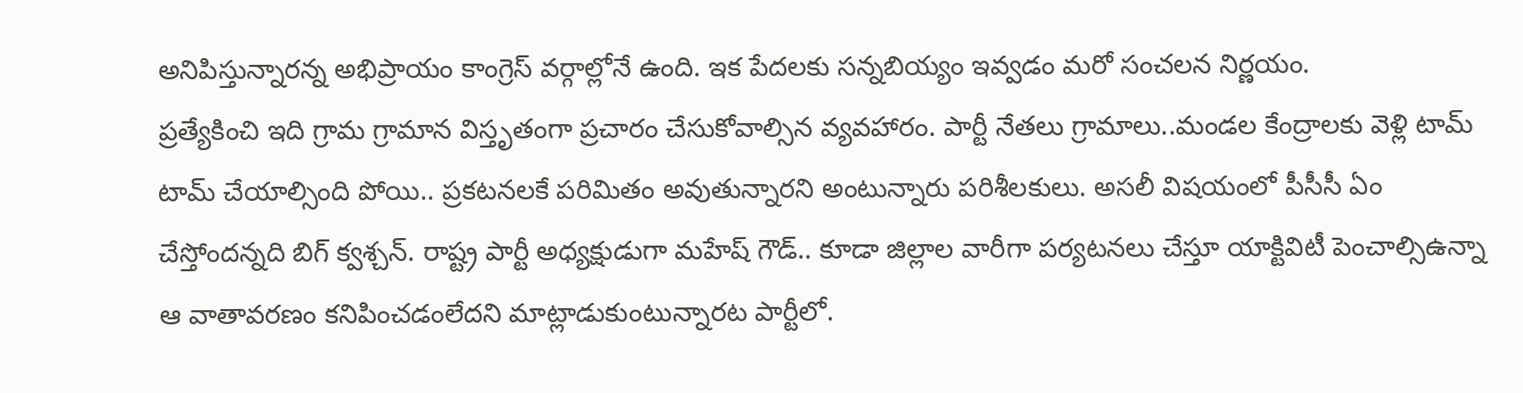అనిపిస్తున్నారన్న అభిప్రాయం కాంగ్రెస్ వర్గాల్లోనే ఉంది. ఇక పేదలకు సన్నబియ్యం ఇవ్వడం మరో సంచలన నిర్ణయం.
ప్రత్యేకించి ఇది గ్రామ గ్రామాన విస్తృతంగా ప్రచారం చేసుకోవాల్సిన వ్యవహారం. పార్టీ నేతలు గ్రామాలు..మండల కేంద్రాలకు వెళ్లి టామ్ టామ్ చేయాల్సింది పోయి.. ప్రకటనలకే పరిమితం అవుతున్నారని అంటున్నారు పరిశీలకులు. అసలీ విషయంలో పీసీసీ ఏం చేస్తోందన్నది బిగ్ క్వశ్చన్. రాష్ట్ర పార్టీ అధ్యక్షుడుగా మహేష్ గౌడ్.. కూడా జిల్లాల వారీగా పర్యటనలు చేస్తూ యాక్టివిటీ పెంచాల్సిఉన్నా ఆ వాతావరణం కనిపించడంలేదని మాట్లాడుకుంటున్నారట పార్టీలో.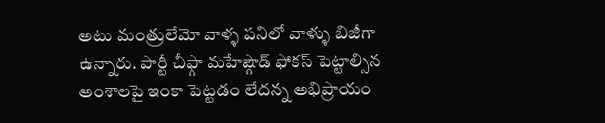అటు మంత్రులేమో వాళ్ళ పనిలో వాళ్ళు బిజీగా ఉన్నారు. పార్టీ చీఫ్గా మహేష్గౌడ్ ఫోకస్ పెట్టాల్సిన అంశాలపై ఇంకా పెట్టడం లేదన్న అభిప్రాయం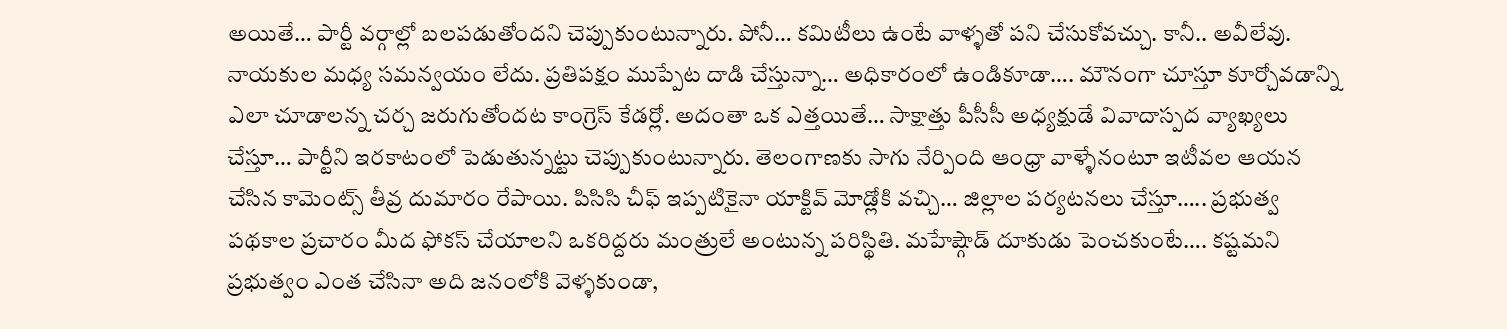అయితే… పార్టీ వర్గాల్లో బలపడుతోందని చెప్పుకుంటున్నారు. పోనీ… కమిటీలు ఉంటే వాళ్ళతో పని చేసుకోవచ్చు. కానీ.. అవీలేవు. నాయకుల మధ్య సమన్వయం లేదు. ప్రతిపక్షం ముప్పేట దాడి చేస్తున్నా… అధికారంలో ఉండికూడా…. మౌనంగా చూస్తూ కూర్చోవడాన్ని ఎలా చూడాలన్న చర్చ జరుగుతోందట కాంగ్రెస్ కేడర్లో. అదంతా ఒక ఎత్తయితే… సాక్షాత్తు పీసీసీ అధ్యక్షుడే వివాదాస్పద వ్యాఖ్యలు చేస్తూ… పార్టీని ఇరకాటంలో పెడుతున్నట్టు చెప్పుకుంటున్నారు. తెలంగాణకు సాగు నేర్పింది ఆంధ్రా వాళ్ళేనంటూ ఇటీవల ఆయన చేసిన కామెంట్స్ తీవ్ర దుమారం రేపాయి. పిసిసి చీఫ్ ఇప్పటికైనా యాక్టివ్ మోడ్లోకి వచ్చి… జిల్లాల పర్యటనలు చేస్తూ….. ప్రభుత్వ పథకాల ప్రచారం మీద ఫోకస్ చేయాలని ఒకరిద్దరు మంత్రులే అంటున్న పరిస్థితి. మహేష్గౌడ్ దూకుడు పెంచకుంటే…. కష్టమని ప్రభుత్వం ఎంత చేసినా అది జనంలోకి వెళ్ళకుండా,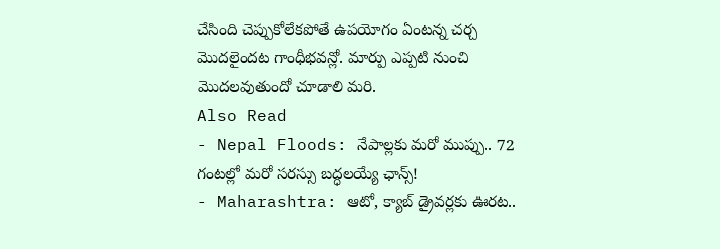చేసింది చెప్పుకోలేకపోతే ఉపయోగం ఏంటన్న చర్చ మొదలైందట గాంధీభవన్లో. మార్పు ఎప్పటి నుంచి మొదలవుతుందో చూడాలి మరి.
Also Read
- Nepal Floods: నేపాల్లకు మరో ముప్పు.. 72 గంటల్లో మరో సరస్సు బద్ధలయ్యే ఛాన్స్!
- Maharashtra: ఆటో, క్యాబ్ డ్రైవర్లకు ఊరట..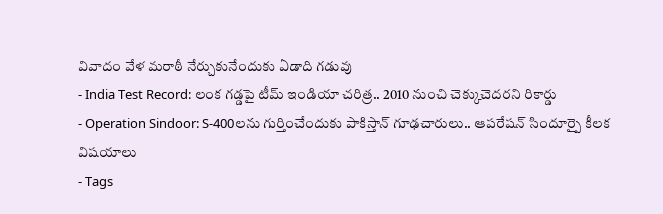వివాదం వేళ మరాఠీ నేర్చుకునేందుకు ఏడాది గడువు
- India Test Record: లంక గడ్డపై టీమ్ ఇండియా చరిత్ర.. 2010 నుంచి చెక్కుచెదరని రికార్డు
- Operation Sindoor: S-400లను గుర్తించేందుకు పాకిస్తాన్ గూఢచారులు.. ఆపరేషన్ సిందూర్పై కీలక విషయాలు
- Tags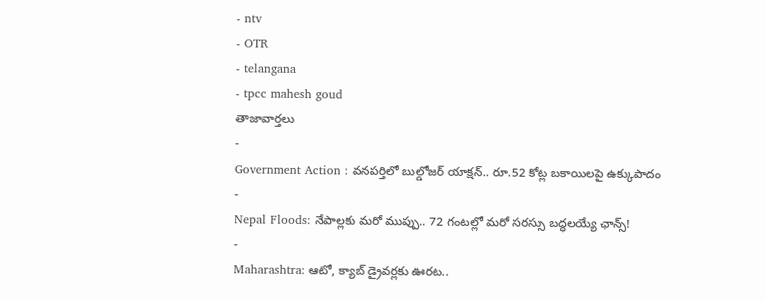- ntv
- OTR
- telangana
- tpcc mahesh goud
తాజావార్తలు
-
Government Action : వనపర్తిలో బుల్డోజర్ యాక్షన్.. రూ.52 కోట్ల బకాయిలపై ఉక్కుపాదం
-
Nepal Floods: నేపాల్లకు మరో ముప్పు.. 72 గంటల్లో మరో సరస్సు బద్ధలయ్యే ఛాన్స్!
-
Maharashtra: ఆటో, క్యాబ్ డ్రైవర్లకు ఊరట..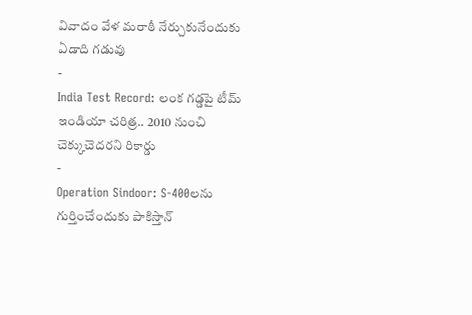వివాదం వేళ మరాఠీ నేర్చుకునేందుకు ఏడాది గడువు
-
India Test Record: లంక గడ్డపై టీమ్ ఇండియా చరిత్ర.. 2010 నుంచి చెక్కుచెదరని రికార్డు
-
Operation Sindoor: S-400లను గుర్తించేందుకు పాకిస్తాన్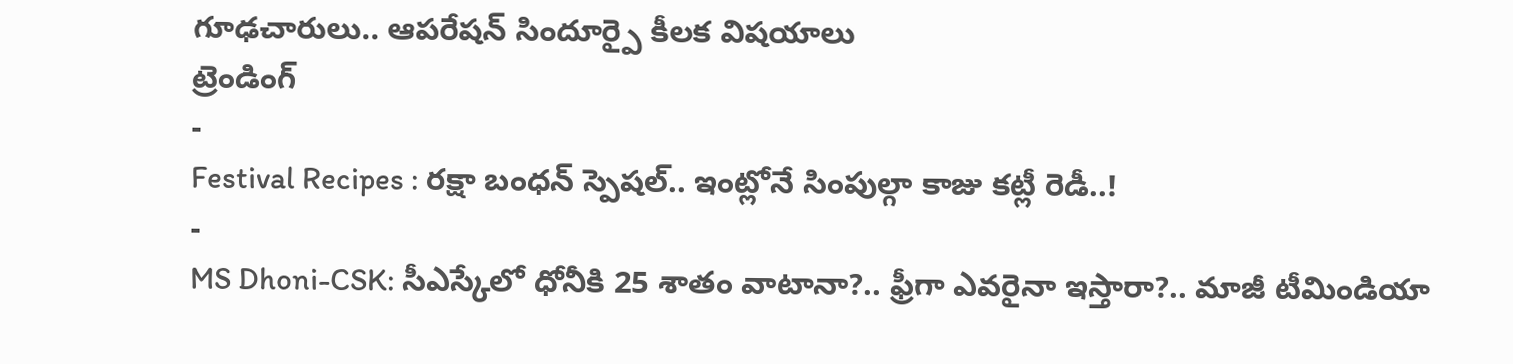గూఢచారులు.. ఆపరేషన్ సిందూర్పై కీలక విషయాలు
ట్రెండింగ్
-
Festival Recipes : రక్షా బంధన్ స్పెషల్.. ఇంట్లోనే సింపుల్గా కాజు కట్లీ రెడీ..!
-
MS Dhoni-CSK: సీఎస్కేలో ధోనీకి 25 శాతం వాటానా?.. ఫ్రీగా ఎవరైనా ఇస్తారా?.. మాజీ టీమిండియా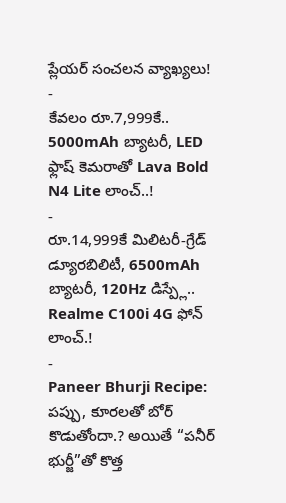ప్లేయర్ సంచలన వ్యాఖ్యలు!
-
కేవలం రూ.7,999కే.. 5000mAh బ్యాటరీ, LED ఫ్లాష్ కెమరాతో Lava Bold N4 Lite లాంచ్..!
-
రూ.14,999కే మిలిటరీ-గ్రేడ్ డ్యూరబిలిటీ, 6500mAh బ్యాటరీ, 120Hz డిస్ప్లే.. Realme C100i 4G ఫోన్ లాంచ్.!
-
Paneer Bhurji Recipe: పప్పు, కూరలతో బోర్ కొడుతోందా.? అయితే “పనీర్ భుర్జీ”తో కొత్త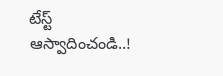టేస్ట్ ఆస్వాదించండి..!